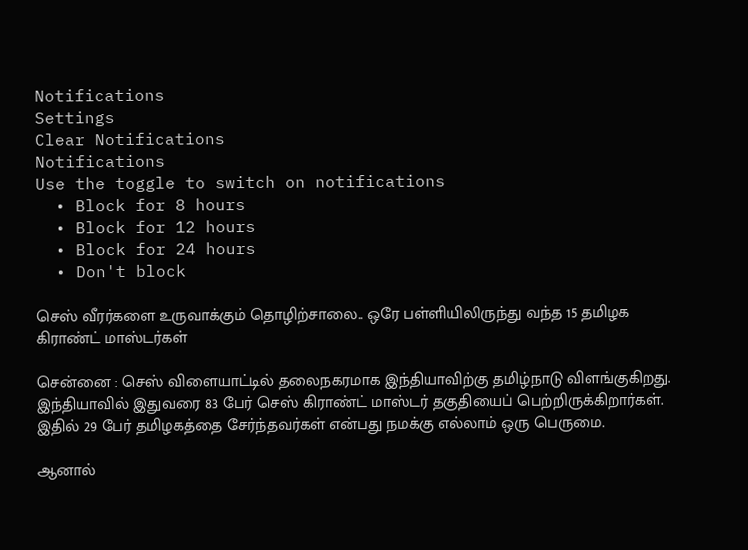Notifications
Settings
Clear Notifications
Notifications
Use the toggle to switch on notifications
  • Block for 8 hours
  • Block for 12 hours
  • Block for 24 hours
  • Don't block

செஸ் வீரர்களை உருவாக்கும் தொழிற்சாலை.. ஒரே பள்ளியிலிருந்து வந்த 15 தமிழக கிராண்ட் மாஸ்டர்கள்

சென்னை : செஸ் விளையாட்டில் தலைநகரமாக இந்தியாவிற்கு தமிழ்நாடு விளங்குகிறது. இந்தியாவில் இதுவரை 83 பேர் செஸ் கிராண்ட் மாஸ்டர் தகுதியைப் பெற்றிருக்கிறார்கள். இதில் 29 பேர் தமிழகத்தை சேர்ந்தவர்கள் என்பது நமக்கு எல்லாம் ஒரு பெருமை.

ஆனால்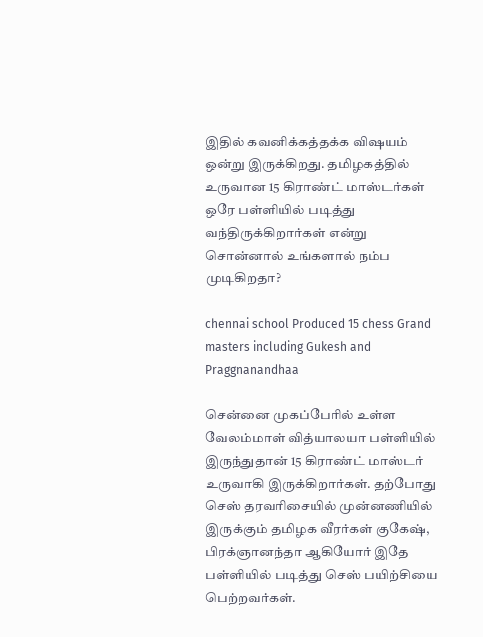இதில் கவனிக்கத்தக்க விஷயம் ஒன்று இருக்கிறது. தமிழகத்தில் உருவான 15 கிராண்ட் மாஸ்டர்கள் ஒரே பள்ளியில் படித்து வந்திருக்கிறார்கள் என்று சொன்னால் உங்களால் நம்ப முடிகிறதா?

chennai school Produced 15 chess Grand masters including Gukesh and Praggnanandhaa

சென்னை முகப்பேரில் உள்ள வேலம்மாள் வித்யாலயா பள்ளியில் இருந்துதான் 15 கிராண்ட் மாஸ்டர் உருவாகி இருக்கிறார்கள். தற்போது செஸ் தரவரிசையில் முன்னணியில் இருக்கும் தமிழக வீரர்கள் குகேஷ், பிரக்ஞானந்தா ஆகியோர் இதே பள்ளியில் படித்து செஸ் பயிற்சியை பெற்றவர்கள்.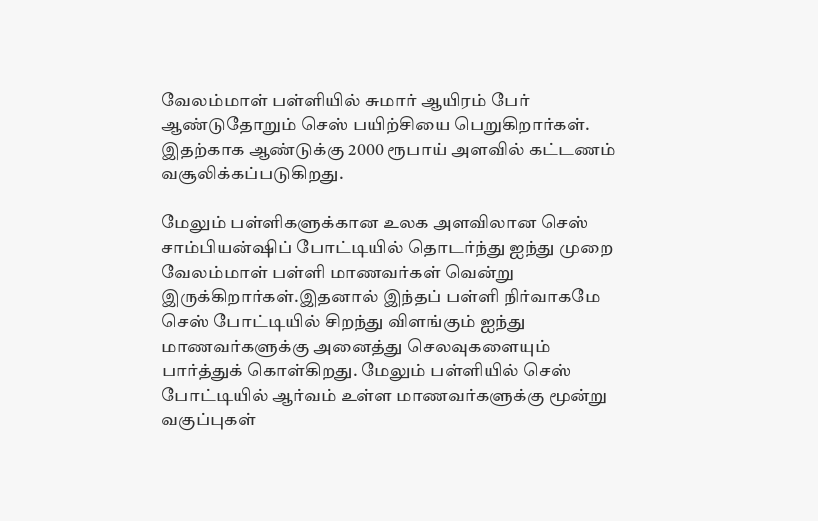வேலம்மாள் பள்ளியில் சுமார் ஆயிரம் பேர் ஆண்டுதோறும் செஸ் பயிற்சியை பெறுகிறார்கள். இதற்காக ஆண்டுக்கு 2000 ரூபாய் அளவில் கட்டணம் வசூலிக்கப்படுகிறது.

மேலும் பள்ளிகளுக்கான உலக அளவிலான செஸ் சாம்பியன்ஷிப் போட்டியில் தொடர்ந்து ஐந்து முறை வேலம்மாள் பள்ளி மாணவர்கள் வென்று இருக்கிறார்கள்.இதனால் இந்தப் பள்ளி நிர்வாகமே செஸ் போட்டியில் சிறந்து விளங்கும் ஐந்து மாணவர்களுக்கு அனைத்து செலவுகளையும் பார்த்துக் கொள்கிறது. மேலும் பள்ளியில் செஸ் போட்டியில் ஆர்வம் உள்ள மாணவர்களுக்கு மூன்று வகுப்புகள்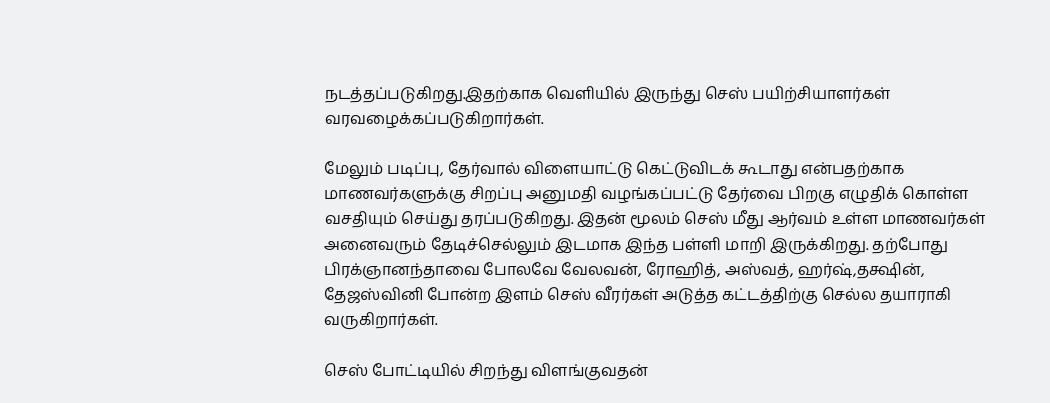நடத்தப்படுகிறது.இதற்காக வெளியில் இருந்து செஸ் பயிற்சியாளர்கள் வரவழைக்கப்படுகிறார்கள்.

மேலும் படிப்பு, தேர்வால் விளையாட்டு கெட்டுவிடக் கூடாது என்பதற்காக மாணவர்களுக்கு சிறப்பு அனுமதி வழங்கப்பட்டு தேர்வை பிறகு எழுதிக் கொள்ள வசதியும் செய்து தரப்படுகிறது. இதன் மூலம் செஸ் மீது ஆர்வம் உள்ள மாணவர்கள் அனைவரும் தேடிச்செல்லும் இடமாக இந்த பள்ளி மாறி இருக்கிறது. தற்போது பிரக்ஞானந்தாவை போலவே வேலவன், ரோஹித், அஸ்வத், ஹர்ஷ்,தக்ஷின், தேஜஸ்வினி போன்ற இளம் செஸ் வீரர்கள் அடுத்த கட்டத்திற்கு செல்ல தயாராகி வருகிறார்கள்.

செஸ் போட்டியில் சிறந்து விளங்குவதன்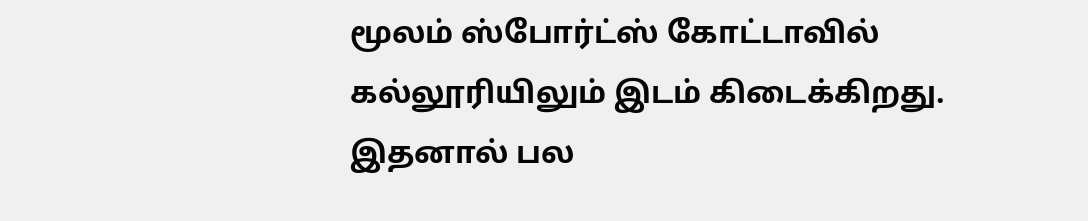மூலம் ஸ்போர்ட்ஸ் கோட்டாவில் கல்லூரியிலும் இடம் கிடைக்கிறது. இதனால் பல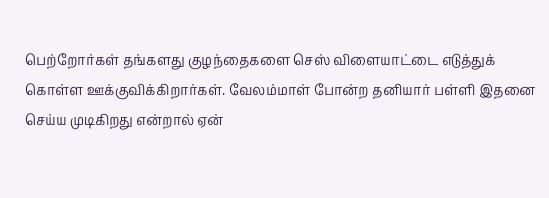பெற்றோர்கள் தங்களது குழந்தைகளை செஸ் விளையாட்டை எடுத்துக் கொள்ள ஊக்குவிக்கிறார்கள். வேலம்மாள் போன்ற தனியார் பள்ளி இதனை செய்ய முடிகிறது என்றால் ஏன்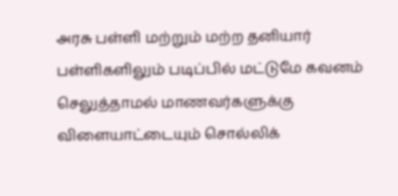அரசு பள்ளி மற்றும் மற்ற தனியார் பள்ளிகளிலும் படிப்பில் மட்டுமே கவனம் செலுத்தாமல் மாணவர்களுக்கு விளையாட்டையும் சொல்லிக்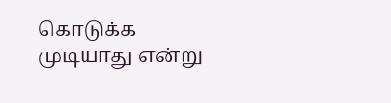கொடுக்க முடியாது என்று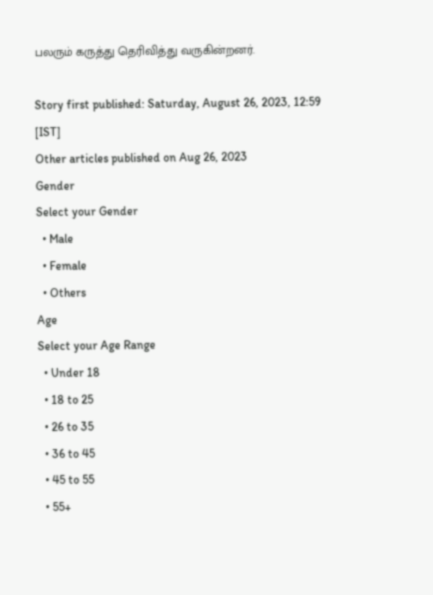பலரும் கருத்து தெரிவித்து வருகின்றனர்.

Story first published: Saturday, August 26, 2023, 12:59 [IST]
Other articles published on Aug 26, 2023
Gender
Select your Gender
  • Male
  • Female
  • Others
Age
Select your Age Range
  • Under 18
  • 18 to 25
  • 26 to 35
  • 36 to 45
  • 45 to 55
  • 55+